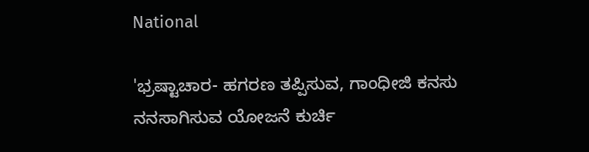National

'ಭ್ರಷ್ಟಾಚಾರ- ಹಗರಣ ತಪ್ಪಿಸುವ, ಗಾಂಧೀಜಿ ಕನಸು ನನಸಾಗಿಸುವ ಯೋಜನೆ ಕುರ್ಚಿ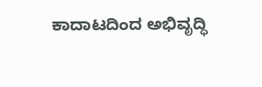ಕಾದಾಟದಿಂದ ಅಭಿವೃದ್ಧಿ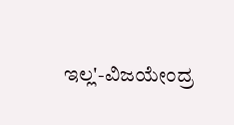ಇಲ್ಲ'-ವಿಜಯೇಂದ್ರ